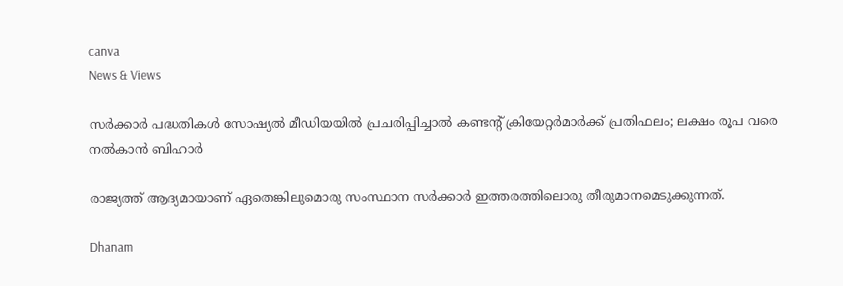canva
News & Views

സര്‍ക്കാര്‍ പദ്ധതികള്‍ സോഷ്യല്‍ മീഡിയയില്‍ പ്രചരിപ്പിച്ചാല്‍ കണ്ടന്റ് ക്രിയേറ്റര്‍മാര്‍ക്ക് പ്രതിഫലം; ലക്ഷം രൂപ വരെ നല്‍കാന്‍ ബിഹാര്‍

രാജ്യത്ത് ആദ്യമായാണ് ഏതെങ്കിലുമൊരു സംസ്ഥാന സര്‍ക്കാര്‍ ഇത്തരത്തിലൊരു തീരുമാനമെടുക്കുന്നത്.

Dhanam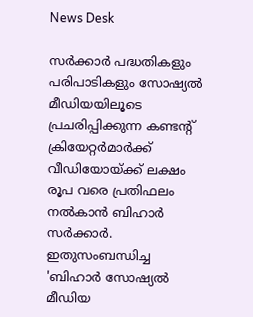News Desk

സര്‍ക്കാര്‍ പദ്ധതികളും പരിപാടികളും സോഷ്യല്‍ മീഡിയയിലൂടെ പ്രചരിപ്പിക്കുന്ന കണ്ടന്റ് ക്രിയേറ്റര്‍മാര്‍ക്ക് വീഡിയോയ്ക്ക് ലക്ഷം രൂപ വരെ പ്രതിഫലം നല്‍കാന്‍ ബിഹാര്‍ സര്‍ക്കാര്‍. ഇതുസംബന്ധിച്ച 'ബിഹാര്‍ സോഷ്യല്‍ മീഡിയ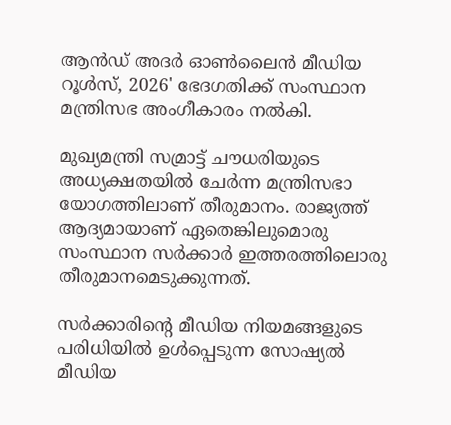ആന്‍ഡ് അദര്‍ ഓണ്‍ലൈന്‍ മീഡിയ റൂള്‍സ്, 2026' ഭേദഗതിക്ക് സംസ്ഥാന മന്ത്രിസഭ അംഗീകാരം നല്‍കി.

മുഖ്യമന്ത്രി സമ്രാട്ട് ചൗധരിയുടെ അധ്യക്ഷതയില്‍ ചേര്‍ന്ന മന്ത്രിസഭാ യോഗത്തിലാണ് തീരുമാനം. രാജ്യത്ത് ആദ്യമായാണ് ഏതെങ്കിലുമൊരു സംസ്ഥാന സര്‍ക്കാര്‍ ഇത്തരത്തിലൊരു തീരുമാനമെടുക്കുന്നത്.

സര്‍ക്കാരിന്റെ മീഡിയ നിയമങ്ങളുടെ പരിധിയില്‍ ഉള്‍പ്പെടുന്ന സോഷ്യല്‍ മീഡിയ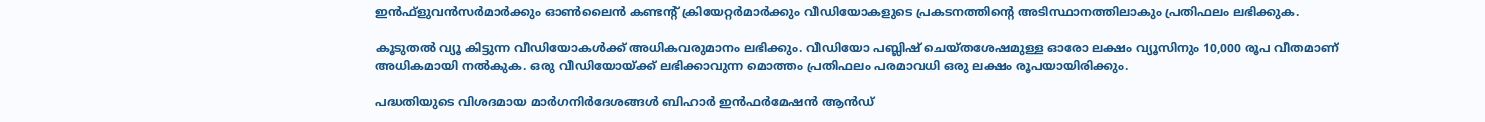ഇന്‍ഫ്‌ളുവന്‍സര്‍മാര്‍ക്കും ഓണ്‍ലൈന്‍ കണ്ടന്റ് ക്രിയേറ്റര്‍മാര്‍ക്കും വീഡിയോകളുടെ പ്രകടനത്തിന്റെ അടിസ്ഥാനത്തിലാകും പ്രതിഫലം ലഭിക്കുക.

കൂടുതല്‍ വ്യൂ കിട്ടുന്ന വീഡിയോകള്‍ക്ക് അധികവരുമാനം ലഭിക്കും. വീഡിയോ പബ്ലിഷ് ചെയ്തശേഷമുള്ള ഓരോ ലക്ഷം വ്യൂസിനും 10,000 രൂപ വീതമാണ് അധികമായി നല്‍കുക. ഒരു വീഡിയോയ്ക്ക് ലഭിക്കാവുന്ന മൊത്തം പ്രതിഫലം പരമാവധി ഒരു ലക്ഷം രൂപയായിരിക്കും.

പദ്ധതിയുടെ വിശദമായ മാര്‍ഗനിര്‍ദേശങ്ങള്‍ ബിഹാര്‍ ഇന്‍ഫര്‍മേഷന്‍ ആന്‍ഡ്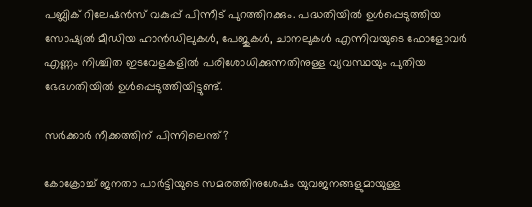പബ്ലിക് റിലേഷന്‍സ് വകുപ്പ് പിന്നീട് പുറത്തിറക്കും. പദ്ധതിയില്‍ ഉള്‍പ്പെടുത്തിയ സോഷ്യല്‍ മീഡിയ ഹാന്‍ഡിലുകള്‍, പേജുകള്‍, ചാനലുകള്‍ എന്നിവയുടെ ഫോളോവര്‍ എണ്ണം നിശ്ചിത ഇടവേളകളില്‍ പരിശോധിക്കുന്നതിനുള്ള വ്യവസ്ഥയും പുതിയ ഭേദഗതിയില്‍ ഉള്‍പ്പെടുത്തിയിട്ടുണ്ട്.

സര്‍ക്കാര്‍ നീക്കത്തിന് പിന്നിലെന്ത്?

കോക്രോച്ച് ജനതാ പാര്‍ട്ടിയുടെ സമരത്തിനുശേഷം യുവജനങ്ങളുമായുള്ള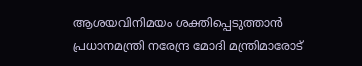ആശയവിനിമയം ശക്തിപ്പെടുത്താന്‍ പ്രധാനമന്ത്രി നരേന്ദ്ര മോദി മന്ത്രിമാരോട്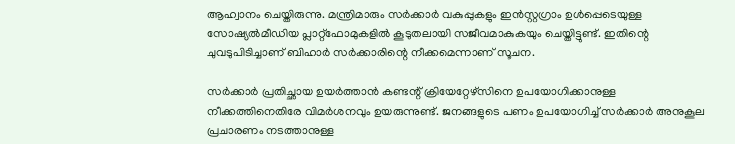ആഹ്വാനം ചെയ്തിരുന്നു. മന്ത്രിമാരും സര്‍ക്കാര്‍ വകുപ്പുകളും ഇന്‍സ്റ്റഗ്രാം ഉള്‍പ്പെടെയുള്ള സോഷ്യല്‍മീഡിയ പ്ലാറ്റ്‌ഫോമുകളില്‍ കൂടുതലായി സജീവമാകുകയും ചെയ്തിട്ടുണ്ട്. ഇതിന്റെ ചുവടുപിടിച്ചാണ് ബിഹാര്‍ സര്‍ക്കാരിന്റെ നീക്കമെന്നാണ് സൂചന.

സര്‍ക്കാര്‍ പ്രതിച്ഛായ ഉയര്‍ത്താന്‍ കണ്ടന്റ് ക്രിയേറ്റേഴ്‌സിനെ ഉപയോഗിക്കാനുള്ള നീക്കത്തിനെതിരേ വിമര്‍ശനവും ഉയരുന്നുണ്ട്. ജനങ്ങളുടെ പണം ഉപയോഗിച്ച് സര്‍ക്കാര്‍ അനുകൂല പ്രചാരണം നടത്താനുള്ള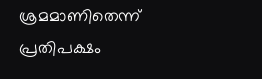ശ്രമമാണിതെന്ന് പ്രതിപക്ഷം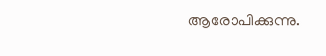ആരോപിക്കുന്നു.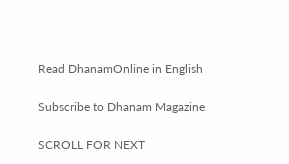Read DhanamOnline in English

Subscribe to Dhanam Magazine

SCROLL FOR NEXT